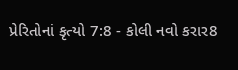પ્રેરિતોનાં કૃત્યો 7:8 - કોલી નવો કરાર8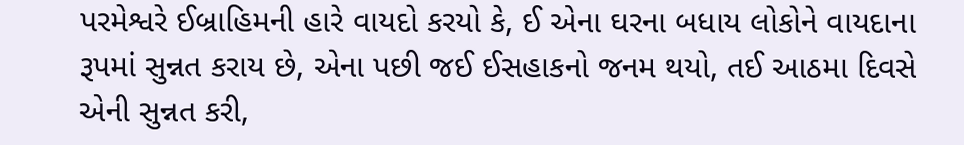પરમેશ્વરે ઈબ્રાહિમની હારે વાયદો કરયો કે, ઈ એના ઘરના બધાય લોકોને વાયદાના રૂપમાં સુન્નત કરાય છે, એના પછી જઈ ઈસહાકનો જનમ થયો, તઈ આઠમા દિવસે એની સુન્નત કરી,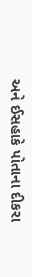અને ઈસહાકે પોતાના દીકરા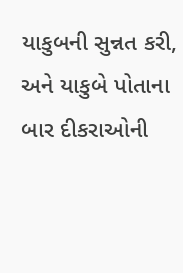યાકુબની સુન્નત કરી, અને યાકુબે પોતાના બાર દીકરાઓની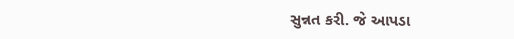સુન્નત કરી. જે આપડા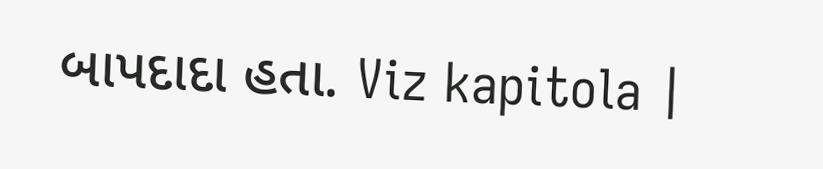બાપદાદા હતા. Viz kapitola |